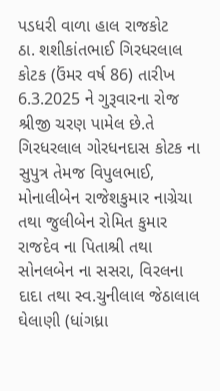પડધરી વાળા હાલ રાજકોટ
ઠા. શશીકાંતભાઈ ગિરધરલાલ કોટક (ઉંમર વર્ષ 86) તારીખ 6.3.2025 ને ગુરૂવારના રોજ શ્રીજી ચરણ પામેલ છે.તે ગિરધરલાલ ગોરધનદાસ કોટક ના સુપુત્ર તેમજ વિપુલભાઈ, મોનાલીબેન રાજેશકુમાર નાગ્રેચા તથા જુલીબેન રોમિત કુમાર રાજદેવ ના પિતાશ્રી તથા સોનલબેન ના સસરા, વિરલના દાદા તથા સ્વ.ચુનીલાલ જેઠાલાલ ઘેલાણી (ધાંગધ્રા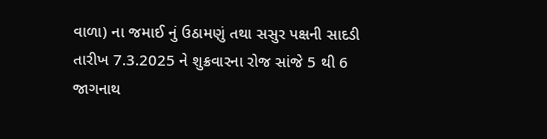વાળા) ના જમાઈ નું ઉઠામણું તથા સસુર પક્ષની સાદડી તારીખ 7.3.2025 ને શુક્રવારના રોજ સાંજે 5 થી 6 જાગનાથ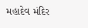મહાદેવ મંદિર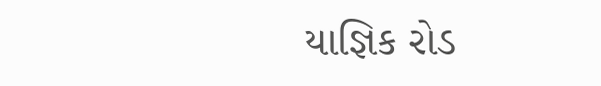યાજ્ઞિક રોડ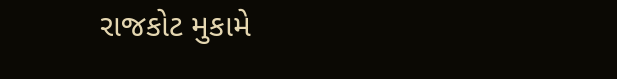રાજકોટ મુકામે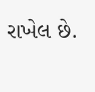રાખેલ છે.